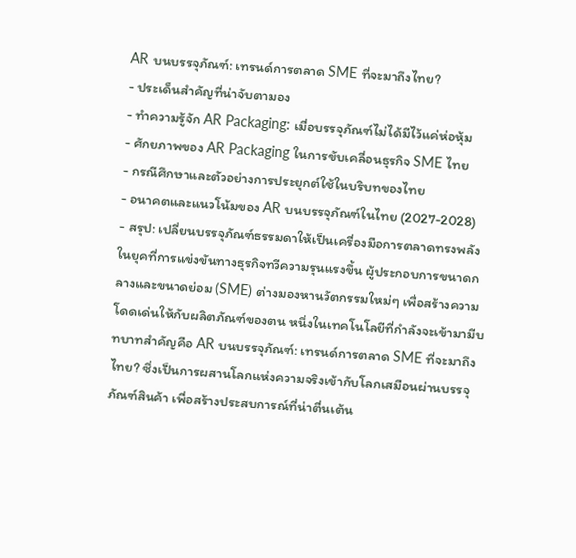AR บนบรรจุภัณฑ์: เทรนด์การตลาด SME ที่จะมาถึงไทย?
- ประเด็นสำคัญที่น่าจับตามอง
- ทำความรู้จัก AR Packaging: เมื่อบรรจุภัณฑ์ไม่ได้มีไว้แค่ห่อหุ้ม
- ศักยภาพของ AR Packaging ในการขับเคลื่อนธุรกิจ SME ไทย
- กรณีศึกษาและตัวอย่างการประยุกต์ใช้ในบริบทของไทย
- อนาคตและแนวโน้มของ AR บนบรรจุภัณฑ์ในไทย (2027-2028)
- สรุป: เปลี่ยนบรรจุภัณฑ์ธรรมดาให้เป็นเครื่องมือการตลาดทรงพลัง
ในยุคที่การแข่งขันทางธุรกิจทวีความรุนแรงขึ้น ผู้ประกอบการขนาดกลางและขนาดย่อม (SME) ต่างมองหานวัตกรรมใหม่ๆ เพื่อสร้างความโดดเด่นให้กับผลิตภัณฑ์ของตน หนึ่งในเทคโนโลยีที่กำลังจะเข้ามามีบทบาทสำคัญคือ AR บนบรรจุภัณฑ์: เทรนด์การตลาด SME ที่จะมาถึงไทย? ซึ่งเป็นการผสานโลกแห่งความจริงเข้ากับโลกเสมือนผ่านบรรจุภัณฑ์สินค้า เพื่อสร้างประสบการณ์ที่น่าตื่นเต้น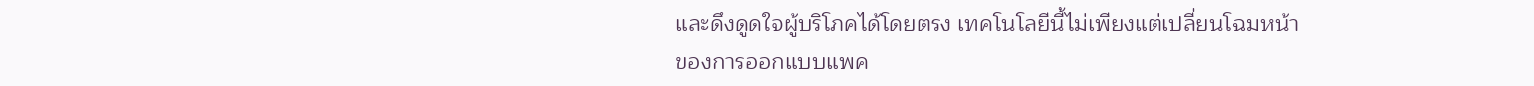และดึงดูดใจผู้บริโภคได้โดยตรง เทคโนโลยีนี้ไม่เพียงแต่เปลี่ยนโฉมหน้าของการออกแบบแพค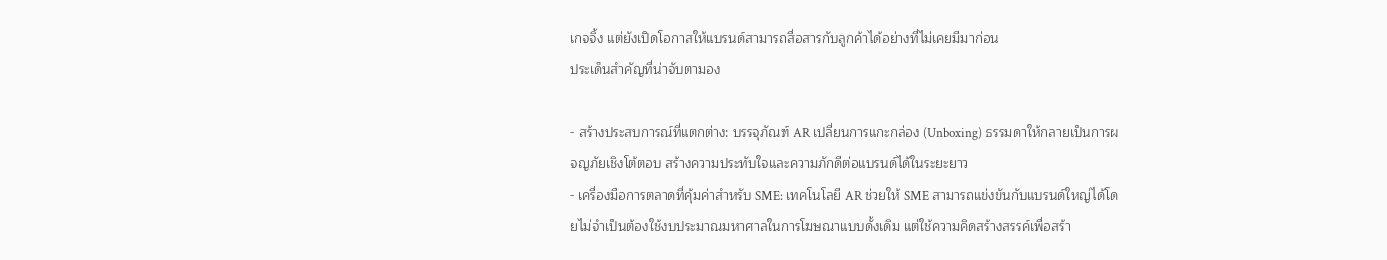เกจจิ้ง แต่ยังเปิดโอกาสให้แบรนด์สามารถสื่อสารกับลูกค้าได้อย่างที่ไม่เคยมีมาก่อน
ประเด็นสำคัญที่น่าจับตามอง

- สร้างประสบการณ์ที่แตกต่าง: บรรจุภัณฑ์ AR เปลี่ยนการแกะกล่อง (Unboxing) ธรรมดาให้กลายเป็นการผจญภัยเชิงโต้ตอบ สร้างความประทับใจและความภักดีต่อแบรนด์ได้ในระยะยาว
- เครื่องมือการตลาดที่คุ้มค่าสำหรับ SME: เทคโนโลยี AR ช่วยให้ SME สามารถแข่งขันกับแบรนด์ใหญ่ได้โดยไม่จำเป็นต้องใช้งบประมาณมหาศาลในการโฆษณาแบบดั้งเดิม แต่ใช้ความคิดสร้างสรรค์เพื่อสร้า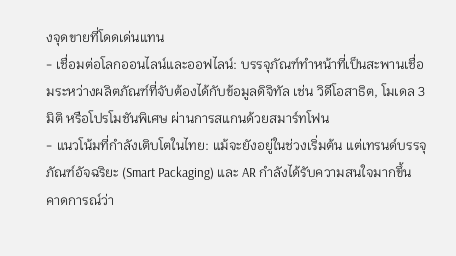งจุดขายที่โดดเด่นแทน
- เชื่อมต่อโลกออนไลน์และออฟไลน์: บรรจุภัณฑ์ทำหน้าที่เป็นสะพานเชื่อมระหว่างผลิตภัณฑ์ที่จับต้องได้กับข้อมูลดิจิทัล เช่น วิดีโอสาธิต, โมเดล 3 มิติ หรือโปรโมชันพิเศษ ผ่านการสแกนด้วยสมาร์ทโฟน
- แนวโน้มที่กำลังเติบโตในไทย: แม้จะยังอยู่ในช่วงเริ่มต้น แต่เทรนด์บรรจุภัณฑ์อัจฉริยะ (Smart Packaging) และ AR กำลังได้รับความสนใจมากขึ้น คาดการณ์ว่า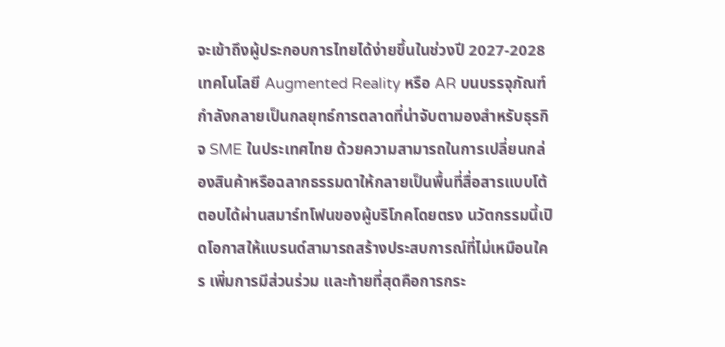จะเข้าถึงผู้ประกอบการไทยได้ง่ายขึ้นในช่วงปี 2027-2028
เทคโนโลยี Augmented Reality หรือ AR บนบรรจุภัณฑ์ กำลังกลายเป็นกลยุทธ์การตลาดที่น่าจับตามองสำหรับธุรกิจ SME ในประเทศไทย ด้วยความสามารถในการเปลี่ยนกล่องสินค้าหรือฉลากธรรมดาให้กลายเป็นพื้นที่สื่อสารแบบโต้ตอบได้ผ่านสมาร์ทโฟนของผู้บริโภคโดยตรง นวัตกรรมนี้เปิดโอกาสให้แบรนด์สามารถสร้างประสบการณ์ที่ไม่เหมือนใคร เพิ่มการมีส่วนร่วม และท้ายที่สุดคือการกระ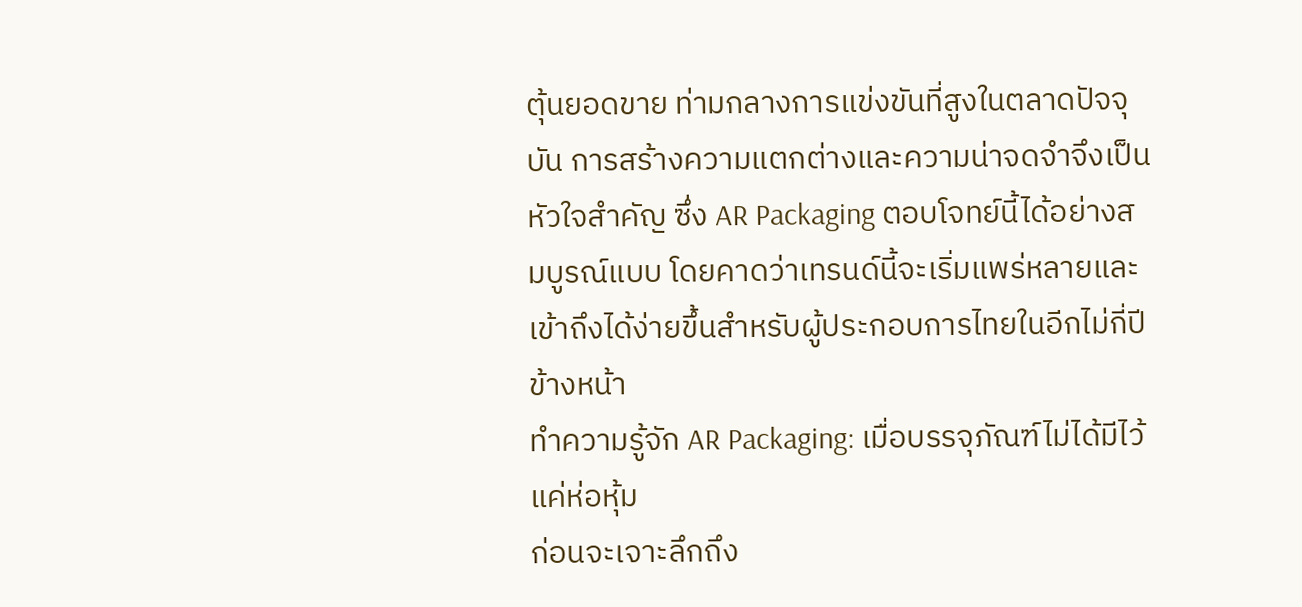ตุ้นยอดขาย ท่ามกลางการแข่งขันที่สูงในตลาดปัจจุบัน การสร้างความแตกต่างและความน่าจดจำจึงเป็นหัวใจสำคัญ ซึ่ง AR Packaging ตอบโจทย์นี้ได้อย่างสมบูรณ์แบบ โดยคาดว่าเทรนด์นี้จะเริ่มแพร่หลายและเข้าถึงได้ง่ายขึ้นสำหรับผู้ประกอบการไทยในอีกไม่กี่ปีข้างหน้า
ทำความรู้จัก AR Packaging: เมื่อบรรจุภัณฑ์ไม่ได้มีไว้แค่ห่อหุ้ม
ก่อนจะเจาะลึกถึง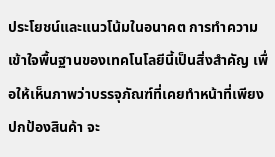ประโยชน์และแนวโน้มในอนาคต การทำความเข้าใจพื้นฐานของเทคโนโลยีนี้เป็นสิ่งสำคัญ เพื่อให้เห็นภาพว่าบรรจุภัณฑ์ที่เคยทำหน้าที่เพียงปกป้องสินค้า จะ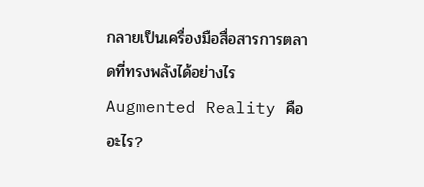กลายเป็นเครื่องมือสื่อสารการตลาดที่ทรงพลังได้อย่างไร
Augmented Reality คืออะไร?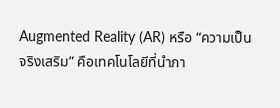Augmented Reality (AR) หรือ “ความเป็นจริงเสริม” คือเทคโนโลยีที่นำภา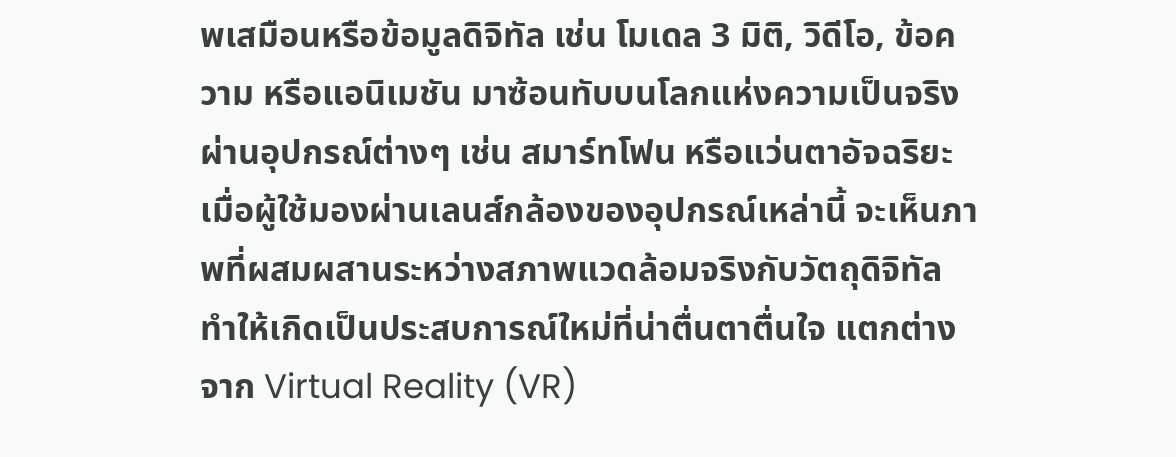พเสมือนหรือข้อมูลดิจิทัล เช่น โมเดล 3 มิติ, วิดีโอ, ข้อความ หรือแอนิเมชัน มาซ้อนทับบนโลกแห่งความเป็นจริงผ่านอุปกรณ์ต่างๆ เช่น สมาร์ทโฟน หรือแว่นตาอัจฉริยะ เมื่อผู้ใช้มองผ่านเลนส์กล้องของอุปกรณ์เหล่านี้ จะเห็นภาพที่ผสมผสานระหว่างสภาพแวดล้อมจริงกับวัตถุดิจิทัล ทำให้เกิดเป็นประสบการณ์ใหม่ที่น่าตื่นตาตื่นใจ แตกต่างจาก Virtual Reality (VR)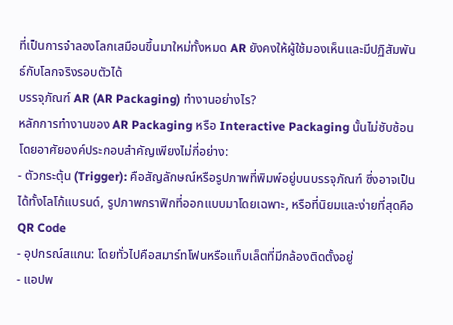ที่เป็นการจำลองโลกเสมือนขึ้นมาใหม่ทั้งหมด AR ยังคงให้ผู้ใช้มองเห็นและมีปฏิสัมพันธ์กับโลกจริงรอบตัวได้
บรรจุภัณฑ์ AR (AR Packaging) ทำงานอย่างไร?
หลักการทำงานของ AR Packaging หรือ Interactive Packaging นั้นไม่ซับซ้อน โดยอาศัยองค์ประกอบสำคัญเพียงไม่กี่อย่าง:
- ตัวกระตุ้น (Trigger): คือสัญลักษณ์หรือรูปภาพที่พิมพ์อยู่บนบรรจุภัณฑ์ ซึ่งอาจเป็นได้ทั้งโลโก้แบรนด์, รูปภาพกราฟิกที่ออกแบบมาโดยเฉพาะ, หรือที่นิยมและง่ายที่สุดคือ QR Code
- อุปกรณ์สแกน: โดยทั่วไปคือสมาร์ทโฟนหรือแท็บเล็ตที่มีกล้องติดตั้งอยู่
- แอปพ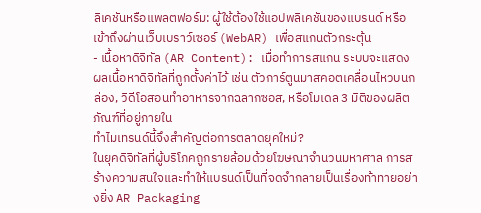ลิเคชันหรือแพลตฟอร์ม: ผู้ใช้ต้องใช้แอปพลิเคชันของแบรนด์ หรือเข้าถึงผ่านเว็บเบราว์เซอร์ (WebAR) เพื่อสแกนตัวกระตุ้น
- เนื้อหาดิจิทัล (AR Content): เมื่อทำการสแกน ระบบจะแสดงผลเนื้อหาดิจิทัลที่ถูกตั้งค่าไว้ เช่น ตัวการ์ตูนมาสคอตเคลื่อนไหวบนกล่อง, วิดีโอสอนทำอาหารจากฉลากซอส, หรือโมเดล 3 มิติของผลิตภัณฑ์ที่อยู่ภายใน
ทำไมเทรนด์นี้จึงสำคัญต่อการตลาดยุคใหม่?
ในยุคดิจิทัลที่ผู้บริโภคถูกรายล้อมด้วยโฆษณาจำนวนมหาศาล การสร้างความสนใจและทำให้แบรนด์เป็นที่จดจำกลายเป็นเรื่องท้าทายอย่างยิ่ง AR Packaging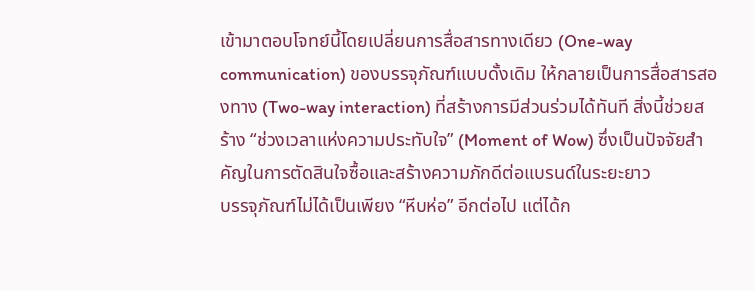เข้ามาตอบโจทย์นี้โดยเปลี่ยนการสื่อสารทางเดียว (One-way communication) ของบรรจุภัณฑ์แบบดั้งเดิม ให้กลายเป็นการสื่อสารสองทาง (Two-way interaction) ที่สร้างการมีส่วนร่วมได้ทันที สิ่งนี้ช่วยสร้าง “ช่วงเวลาแห่งความประทับใจ” (Moment of Wow) ซึ่งเป็นปัจจัยสำคัญในการตัดสินใจซื้อและสร้างความภักดีต่อแบรนด์ในระยะยาว
บรรจุภัณฑ์ไม่ได้เป็นเพียง “หีบห่อ” อีกต่อไป แต่ได้ก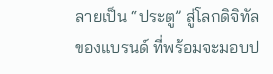ลายเป็น “ประตู” สู่โลกดิจิทัลของแบรนด์ ที่พร้อมจะมอบป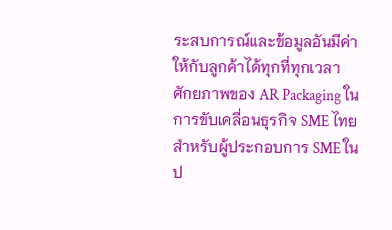ระสบการณ์และข้อมูลอันมีค่าให้กับลูกค้าได้ทุกที่ทุกเวลา
ศักยภาพของ AR Packaging ในการขับเคลื่อนธุรกิจ SME ไทย
สำหรับผู้ประกอบการ SME ในป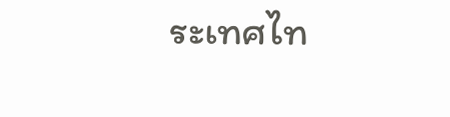ระเทศไท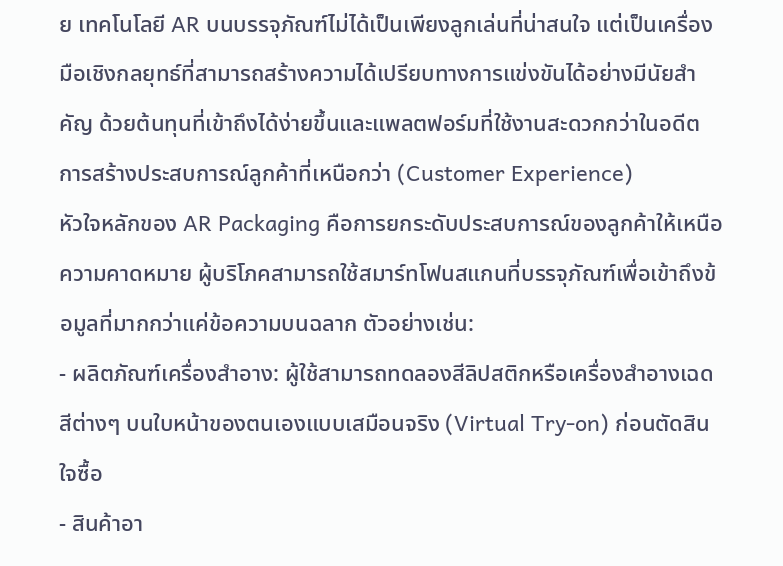ย เทคโนโลยี AR บนบรรจุภัณฑ์ไม่ได้เป็นเพียงลูกเล่นที่น่าสนใจ แต่เป็นเครื่องมือเชิงกลยุทธ์ที่สามารถสร้างความได้เปรียบทางการแข่งขันได้อย่างมีนัยสำคัญ ด้วยต้นทุนที่เข้าถึงได้ง่ายขึ้นและแพลตฟอร์มที่ใช้งานสะดวกกว่าในอดีต
การสร้างประสบการณ์ลูกค้าที่เหนือกว่า (Customer Experience)
หัวใจหลักของ AR Packaging คือการยกระดับประสบการณ์ของลูกค้าให้เหนือความคาดหมาย ผู้บริโภคสามารถใช้สมาร์ทโฟนสแกนที่บรรจุภัณฑ์เพื่อเข้าถึงข้อมูลที่มากกว่าแค่ข้อความบนฉลาก ตัวอย่างเช่น:
- ผลิตภัณฑ์เครื่องสำอาง: ผู้ใช้สามารถทดลองสีลิปสติกหรือเครื่องสำอางเฉดสีต่างๆ บนใบหน้าของตนเองแบบเสมือนจริง (Virtual Try-on) ก่อนตัดสินใจซื้อ
- สินค้าอา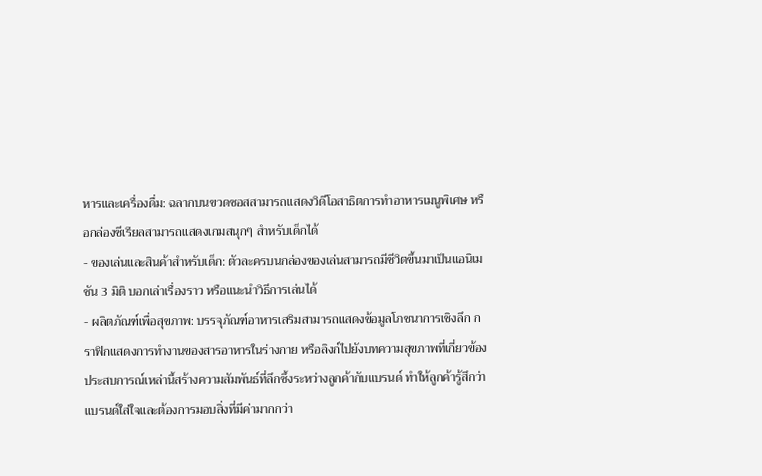หารและเครื่องดื่ม: ฉลากบนขวดซอสสามารถแสดงวิดีโอสาธิตการทำอาหารเมนูพิเศษ หรือกล่องซีเรียลสามารถแสดงเกมสนุกๆ สำหรับเด็กได้
- ของเล่นและสินค้าสำหรับเด็ก: ตัวละครบนกล่องของเล่นสามารถมีชีวิตขึ้นมาเป็นแอนิเมชัน 3 มิติ บอกเล่าเรื่องราว หรือแนะนำวิธีการเล่นได้
- ผลิตภัณฑ์เพื่อสุขภาพ: บรรจุภัณฑ์อาหารเสริมสามารถแสดงข้อมูลโภชนาการเชิงลึก กราฟิกแสดงการทำงานของสารอาหารในร่างกาย หรือลิงก์ไปยังบทความสุขภาพที่เกี่ยวข้อง
ประสบการณ์เหล่านี้สร้างความสัมพันธ์ที่ลึกซึ้งระหว่างลูกค้ากับแบรนด์ ทำให้ลูกค้ารู้สึกว่าแบรนด์ใส่ใจและต้องการมอบสิ่งที่มีค่ามากกว่า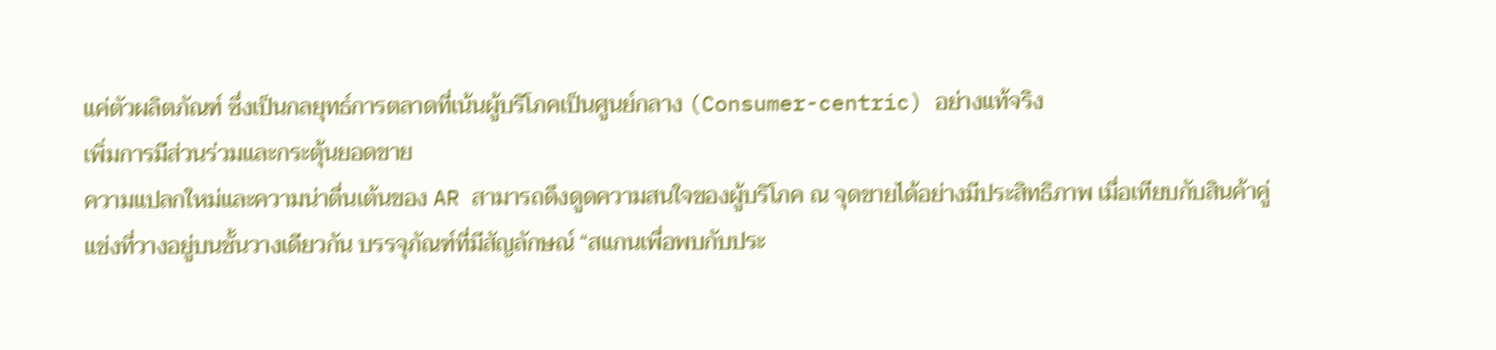แค่ตัวผลิตภัณฑ์ ซึ่งเป็นกลยุทธ์การตลาดที่เน้นผู้บริโภคเป็นศูนย์กลาง (Consumer-centric) อย่างแท้จริง
เพิ่มการมีส่วนร่วมและกระตุ้นยอดขาย
ความแปลกใหม่และความน่าตื่นเต้นของ AR สามารถดึงดูดความสนใจของผู้บริโภค ณ จุดขายได้อย่างมีประสิทธิภาพ เมื่อเทียบกับสินค้าคู่แข่งที่วางอยู่บนชั้นวางเดียวกัน บรรจุภัณฑ์ที่มีสัญลักษณ์ “สแกนเพื่อพบกับประ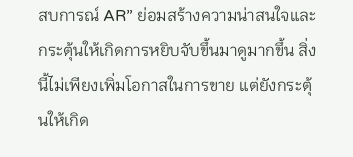สบการณ์ AR” ย่อมสร้างความน่าสนใจและกระตุ้นให้เกิดการหยิบจับขึ้นมาดูมากขึ้น สิ่งนี้ไม่เพียงเพิ่มโอกาสในการขาย แต่ยังกระตุ้นให้เกิด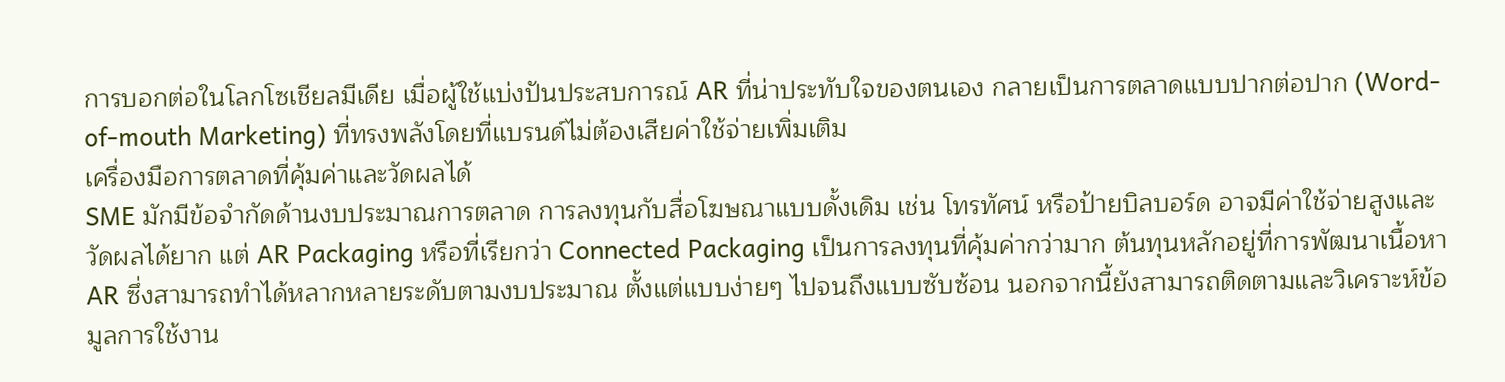การบอกต่อในโลกโซเชียลมีเดีย เมื่อผู้ใช้แบ่งปันประสบการณ์ AR ที่น่าประทับใจของตนเอง กลายเป็นการตลาดแบบปากต่อปาก (Word-of-mouth Marketing) ที่ทรงพลังโดยที่แบรนด์ไม่ต้องเสียค่าใช้จ่ายเพิ่มเติม
เครื่องมือการตลาดที่คุ้มค่าและวัดผลได้
SME มักมีข้อจำกัดด้านงบประมาณการตลาด การลงทุนกับสื่อโฆษณาแบบดั้งเดิม เช่น โทรทัศน์ หรือป้ายบิลบอร์ด อาจมีค่าใช้จ่ายสูงและวัดผลได้ยาก แต่ AR Packaging หรือที่เรียกว่า Connected Packaging เป็นการลงทุนที่คุ้มค่ากว่ามาก ต้นทุนหลักอยู่ที่การพัฒนาเนื้อหา AR ซึ่งสามารถทำได้หลากหลายระดับตามงบประมาณ ตั้งแต่แบบง่ายๆ ไปจนถึงแบบซับซ้อน นอกจากนี้ยังสามารถติดตามและวิเคราะห์ข้อมูลการใช้งาน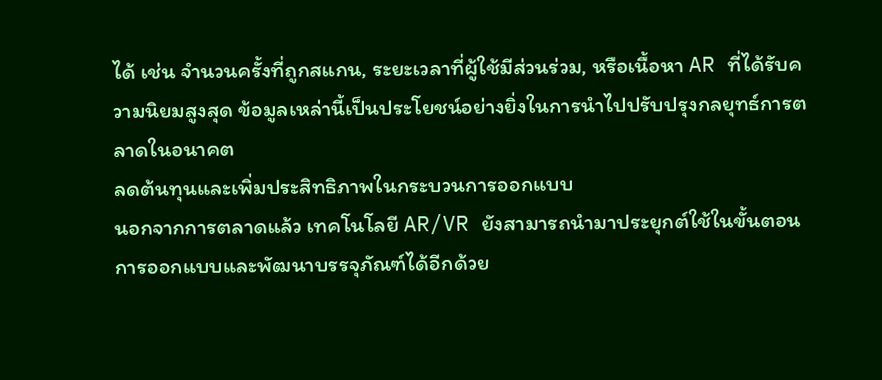ได้ เช่น จำนวนครั้งที่ถูกสแกน, ระยะเวลาที่ผู้ใช้มีส่วนร่วม, หรือเนื้อหา AR ที่ได้รับความนิยมสูงสุด ข้อมูลเหล่านี้เป็นประโยชน์อย่างยิ่งในการนำไปปรับปรุงกลยุทธ์การตลาดในอนาคต
ลดต้นทุนและเพิ่มประสิทธิภาพในกระบวนการออกแบบ
นอกจากการตลาดแล้ว เทคโนโลยี AR/VR ยังสามารถนำมาประยุกต์ใช้ในขั้นตอนการออกแบบและพัฒนาบรรจุภัณฑ์ได้อีกด้วย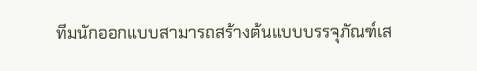ทีมนักออกแบบสามารถสร้างต้นแบบบรรจุภัณฑ์เส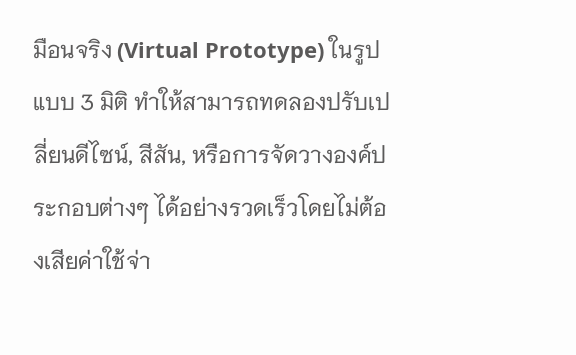มือนจริง (Virtual Prototype) ในรูปแบบ 3 มิติ ทำให้สามารถทดลองปรับเปลี่ยนดีไซน์, สีสัน, หรือการจัดวางองค์ประกอบต่างๆ ได้อย่างรวดเร็วโดยไม่ต้องเสียค่าใช้จ่า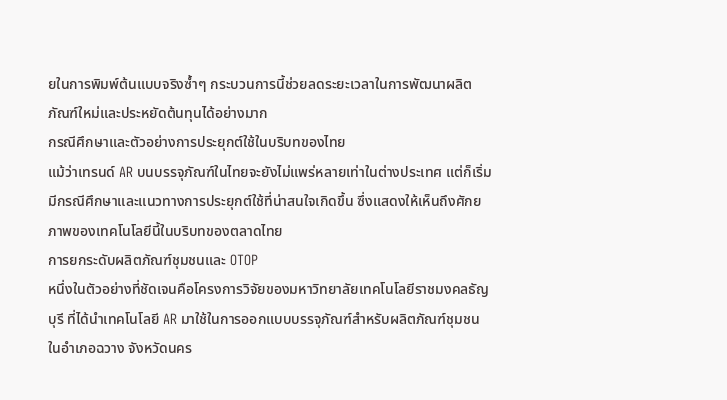ยในการพิมพ์ต้นแบบจริงซ้ำๆ กระบวนการนี้ช่วยลดระยะเวลาในการพัฒนาผลิตภัณฑ์ใหม่และประหยัดต้นทุนได้อย่างมาก
กรณีศึกษาและตัวอย่างการประยุกต์ใช้ในบริบทของไทย
แม้ว่าเทรนด์ AR บนบรรจุภัณฑ์ในไทยจะยังไม่แพร่หลายเท่าในต่างประเทศ แต่ก็เริ่มมีกรณีศึกษาและแนวทางการประยุกต์ใช้ที่น่าสนใจเกิดขึ้น ซึ่งแสดงให้เห็นถึงศักยภาพของเทคโนโลยีนี้ในบริบทของตลาดไทย
การยกระดับผลิตภัณฑ์ชุมชนและ OTOP
หนึ่งในตัวอย่างที่ชัดเจนคือโครงการวิจัยของมหาวิทยาลัยเทคโนโลยีราชมงคลธัญบุรี ที่ได้นำเทคโนโลยี AR มาใช้ในการออกแบบบรรจุภัณฑ์สำหรับผลิตภัณฑ์ชุมชนในอำเภอฉวาง จังหวัดนคร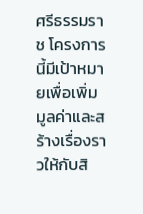ศรีธรรมราช โครงการนี้มีเป้าหมายเพื่อเพิ่มมูลค่าและสร้างเรื่องราวให้กับสิ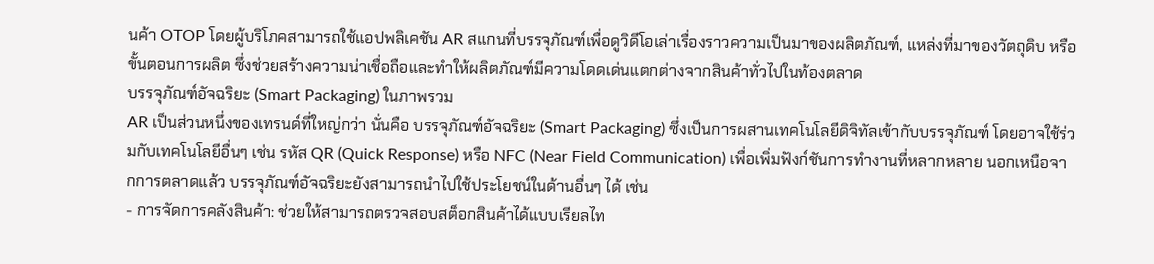นค้า OTOP โดยผู้บริโภคสามารถใช้แอปพลิเคชัน AR สแกนที่บรรจุภัณฑ์เพื่อดูวิดีโอเล่าเรื่องราวความเป็นมาของผลิตภัณฑ์, แหล่งที่มาของวัตถุดิบ หรือขั้นตอนการผลิต ซึ่งช่วยสร้างความน่าเชื่อถือและทำให้ผลิตภัณฑ์มีความโดดเด่นแตกต่างจากสินค้าทั่วไปในท้องตลาด
บรรจุภัณฑ์อัจฉริยะ (Smart Packaging) ในภาพรวม
AR เป็นส่วนหนึ่งของเทรนด์ที่ใหญ่กว่า นั่นคือ บรรจุภัณฑ์อัจฉริยะ (Smart Packaging) ซึ่งเป็นการผสานเทคโนโลยีดิจิทัลเข้ากับบรรจุภัณฑ์ โดยอาจใช้ร่วมกับเทคโนโลยีอื่นๆ เช่น รหัส QR (Quick Response) หรือ NFC (Near Field Communication) เพื่อเพิ่มฟังก์ชันการทำงานที่หลากหลาย นอกเหนือจากการตลาดแล้ว บรรจุภัณฑ์อัจฉริยะยังสามารถนำไปใช้ประโยชน์ในด้านอื่นๆ ได้ เช่น
- การจัดการคลังสินค้า: ช่วยให้สามารถตรวจสอบสต็อกสินค้าได้แบบเรียลไท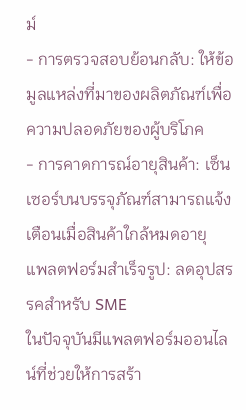ม์
- การตรวจสอบย้อนกลับ: ให้ข้อมูลแหล่งที่มาของผลิตภัณฑ์เพื่อความปลอดภัยของผู้บริโภค
- การคาดการณ์อายุสินค้า: เซ็นเซอร์บนบรรจุภัณฑ์สามารถแจ้งเตือนเมื่อสินค้าใกล้หมดอายุ
แพลตฟอร์มสำเร็จรูป: ลดอุปสรรคสำหรับ SME
ในปัจจุบันมีแพลตฟอร์มออนไลน์ที่ช่วยให้การสร้า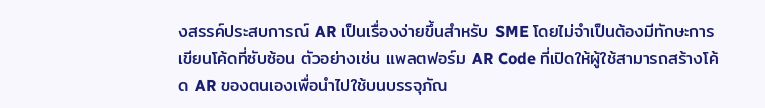งสรรค์ประสบการณ์ AR เป็นเรื่องง่ายขึ้นสำหรับ SME โดยไม่จำเป็นต้องมีทักษะการเขียนโค้ดที่ซับซ้อน ตัวอย่างเช่น แพลตฟอร์ม AR Code ที่เปิดให้ผู้ใช้สามารถสร้างโค้ด AR ของตนเองเพื่อนำไปใช้บนบรรจุภัณ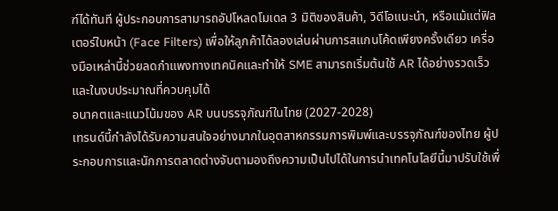ฑ์ได้ทันที ผู้ประกอบการสามารถอัปโหลดโมเดล 3 มิติของสินค้า, วิดีโอแนะนำ, หรือแม้แต่ฟิลเตอร์ใบหน้า (Face Filters) เพื่อให้ลูกค้าได้ลองเล่นผ่านการสแกนโค้ดเพียงครั้งเดียว เครื่องมือเหล่านี้ช่วยลดกำแพงทางเทคนิคและทำให้ SME สามารถเริ่มต้นใช้ AR ได้อย่างรวดเร็วและในงบประมาณที่ควบคุมได้
อนาคตและแนวโน้มของ AR บนบรรจุภัณฑ์ในไทย (2027-2028)
เทรนด์นี้กำลังได้รับความสนใจอย่างมากในอุตสาหกรรมการพิมพ์และบรรจุภัณฑ์ของไทย ผู้ประกอบการและนักการตลาดต่างจับตามองถึงความเป็นไปได้ในการนำเทคโนโลยีนี้มาปรับใช้เพื่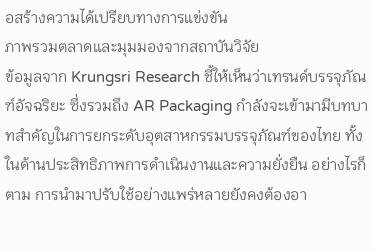อสร้างความได้เปรียบทางการแข่งขัน
ภาพรวมตลาดและมุมมองจากสถาบันวิจัย
ข้อมูลจาก Krungsri Research ชี้ให้เห็นว่าเทรนด์บรรจุภัณฑ์อัจฉริยะ ซึ่งรวมถึง AR Packaging กำลังจะเข้ามามีบทบาทสำคัญในการยกระดับอุตสาหกรรมบรรจุภัณฑ์ของไทย ทั้งในด้านประสิทธิภาพการดำเนินงานและความยั่งยืน อย่างไรก็ตาม การนำมาปรับใช้อย่างแพร่หลายยังคงต้องอา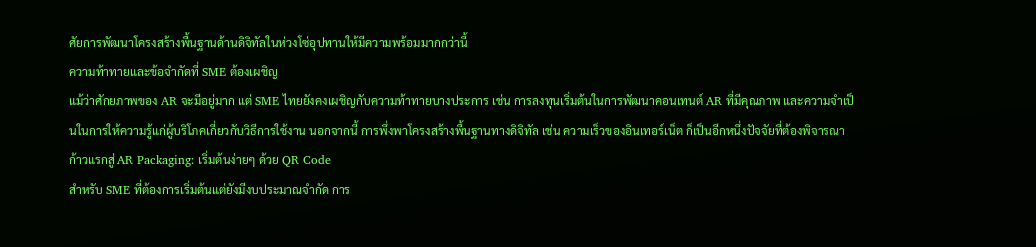ศัยการพัฒนาโครงสร้างพื้นฐานด้านดิจิทัลในห่วงโซ่อุปทานให้มีความพร้อมมากกว่านี้
ความท้าทายและข้อจำกัดที่ SME ต้องเผชิญ
แม้ว่าศักยภาพของ AR จะมีอยู่มาก แต่ SME ไทยยังคงเผชิญกับความท้าทายบางประการ เช่น การลงทุนเริ่มต้นในการพัฒนาคอนเทนต์ AR ที่มีคุณภาพ และความจำเป็นในการให้ความรู้แก่ผู้บริโภคเกี่ยวกับวิธีการใช้งาน นอกจากนี้ การพึ่งพาโครงสร้างพื้นฐานทางดิจิทัล เช่น ความเร็วของอินเทอร์เน็ต ก็เป็นอีกหนึ่งปัจจัยที่ต้องพิจารณา
ก้าวแรกสู่ AR Packaging: เริ่มต้นง่ายๆ ด้วย QR Code
สำหรับ SME ที่ต้องการเริ่มต้นแต่ยังมีงบประมาณจำกัด การ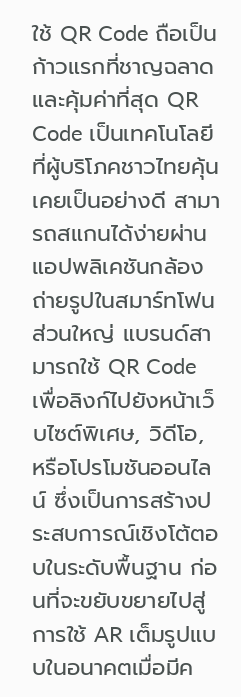ใช้ QR Code ถือเป็นก้าวแรกที่ชาญฉลาดและคุ้มค่าที่สุด QR Code เป็นเทคโนโลยีที่ผู้บริโภคชาวไทยคุ้นเคยเป็นอย่างดี สามารถสแกนได้ง่ายผ่านแอปพลิเคชันกล้องถ่ายรูปในสมาร์ทโฟนส่วนใหญ่ แบรนด์สามารถใช้ QR Code เพื่อลิงก์ไปยังหน้าเว็บไซต์พิเศษ, วิดีโอ, หรือโปรโมชันออนไลน์ ซึ่งเป็นการสร้างประสบการณ์เชิงโต้ตอบในระดับพื้นฐาน ก่อนที่จะขยับขยายไปสู่การใช้ AR เต็มรูปแบบในอนาคตเมื่อมีค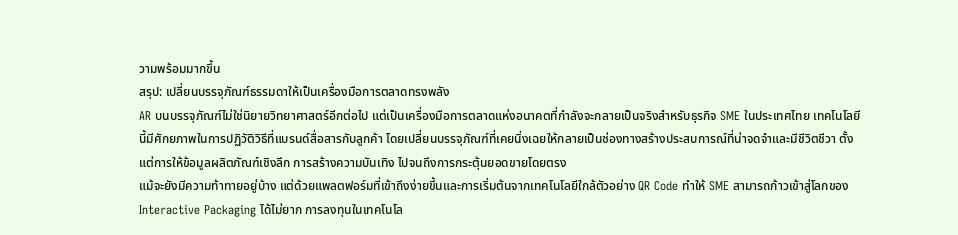วามพร้อมมากขึ้น
สรุป: เปลี่ยนบรรจุภัณฑ์ธรรมดาให้เป็นเครื่องมือการตลาดทรงพลัง
AR บนบรรจุภัณฑ์ไม่ใช่นิยายวิทยาศาสตร์อีกต่อไป แต่เป็นเครื่องมือการตลาดแห่งอนาคตที่กำลังจะกลายเป็นจริงสำหรับธุรกิจ SME ในประเทศไทย เทคโนโลยีนี้มีศักยภาพในการปฏิวัติวิธีที่แบรนด์สื่อสารกับลูกค้า โดยเปลี่ยนบรรจุภัณฑ์ที่เคยนิ่งเฉยให้กลายเป็นช่องทางสร้างประสบการณ์ที่น่าจดจำและมีชีวิตชีวา ตั้งแต่การให้ข้อมูลผลิตภัณฑ์เชิงลึก การสร้างความบันเทิง ไปจนถึงการกระตุ้นยอดขายโดยตรง
แม้จะยังมีความท้าทายอยู่บ้าง แต่ด้วยแพลตฟอร์มที่เข้าถึงง่ายขึ้นและการเริ่มต้นจากเทคโนโลยีใกล้ตัวอย่าง QR Code ทำให้ SME สามารถก้าวเข้าสู่โลกของ Interactive Packaging ได้ไม่ยาก การลงทุนในเทคโนโล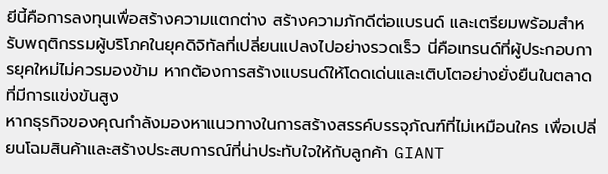ยีนี้คือการลงทุนเพื่อสร้างความแตกต่าง สร้างความภักดีต่อแบรนด์ และเตรียมพร้อมสำหรับพฤติกรรมผู้บริโภคในยุคดิจิทัลที่เปลี่ยนแปลงไปอย่างรวดเร็ว นี่คือเทรนด์ที่ผู้ประกอบการยุคใหม่ไม่ควรมองข้าม หากต้องการสร้างแบรนด์ให้โดดเด่นและเติบโตอย่างยั่งยืนในตลาดที่มีการแข่งขันสูง
หากธุรกิจของคุณกำลังมองหาแนวทางในการสร้างสรรค์บรรจุภัณฑ์ที่ไม่เหมือนใคร เพื่อเปลี่ยนโฉมสินค้าและสร้างประสบการณ์ที่น่าประทับใจให้กับลูกค้า GIANT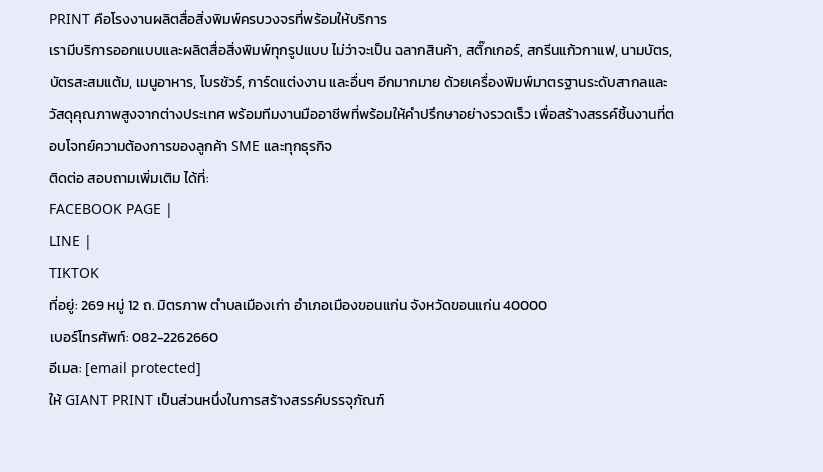PRINT คือโรงงานผลิตสื่อสิ่งพิมพ์ครบวงจรที่พร้อมให้บริการ
เรามีบริการออกแบบและผลิตสื่อสิ่งพิมพ์ทุกรูปแบบ ไม่ว่าจะเป็น ฉลากสินค้า, สติ๊กเกอร์, สกรีนแก้วกาแฟ, นามบัตร, บัตรสะสมแต้ม, เมนูอาหาร, โบรชัวร์, การ์ดแต่งงาน และอื่นๆ อีกมากมาย ด้วยเครื่องพิมพ์มาตรฐานระดับสากลและวัสดุคุณภาพสูงจากต่างประเทศ พร้อมทีมงานมืออาชีพที่พร้อมให้คำปรึกษาอย่างรวดเร็ว เพื่อสร้างสรรค์ชิ้นงานที่ตอบโจทย์ความต้องการของลูกค้า SME และทุกธุรกิจ
ติดต่อ สอบถามเพิ่มเติม ได้ที่:
FACEBOOK PAGE |
LINE |
TIKTOK
ที่อยู่: 269 หมู่ 12 ถ. มิตรภาพ ตำบลเมืองเก่า อำเภอเมืองขอนแก่น จังหวัดขอนแก่น 40000
เบอร์โทรศัพท์: 082-2262660
อีเมล: [email protected]
ให้ GIANT PRINT เป็นส่วนหนึ่งในการสร้างสรรค์บรรจุภัณฑ์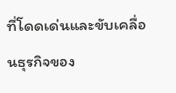ที่โดดเด่นและขับเคลื่อนธุรกิจของ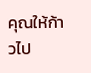คุณให้ก้าวไป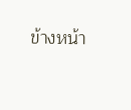ข้างหน้า